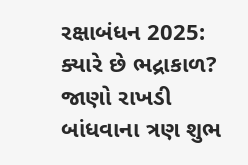રક્ષાબંધન 2025: ક્યારે છે ભદ્રાકાળ? જાણો રાખડી બાંધવાના ત્રણ શુભ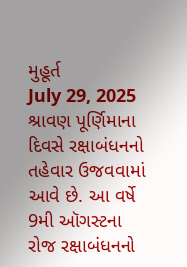મુહૂર્ત
July 29, 2025
શ્રાવણ પૂર્ણિમાના દિવસે રક્ષાબંધનનો તહેવાર ઉજવવામાં આવે છે. આ વર્ષે 9મી ઑગસ્ટના રોજ રક્ષાબંધનનો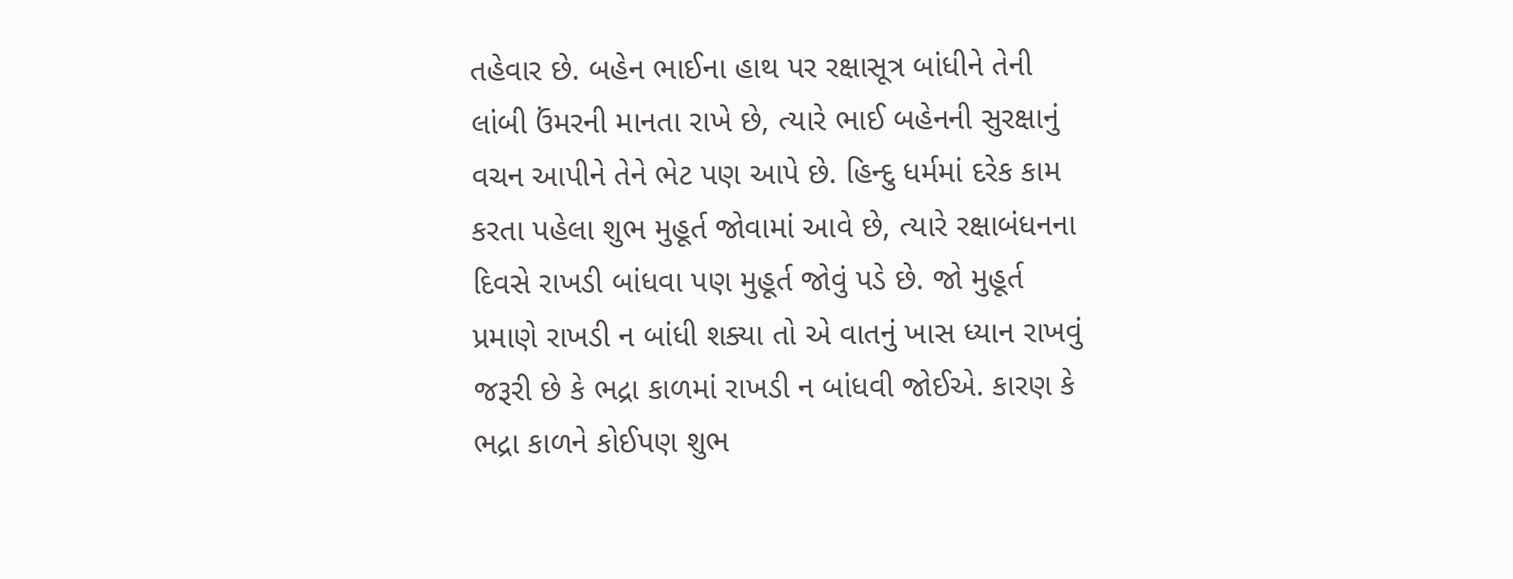તહેવાર છે. બહેન ભાઈના હાથ પર રક્ષાસૂત્ર બાંધીને તેની લાંબી ઉંમરની માનતા રાખે છે, ત્યારે ભાઈ બહેનની સુરક્ષાનું વચન આપીને તેને ભેટ પણ આપે છે. હિન્દુ ધર્મમાં દરેક કામ કરતા પહેલા શુભ મુહૂર્ત જોવામાં આવે છે, ત્યારે રક્ષાબંધનના દિવસે રાખડી બાંધવા પણ મુહૂર્ત જોવું પડે છે. જો મુહૂર્ત પ્રમાણે રાખડી ન બાંધી શક્યા તો એ વાતનું ખાસ ધ્યાન રાખવું જરૂરી છે કે ભદ્રા કાળમાં રાખડી ન બાંધવી જોઈએ. કારણ કે ભદ્રા કાળને કોઈપણ શુભ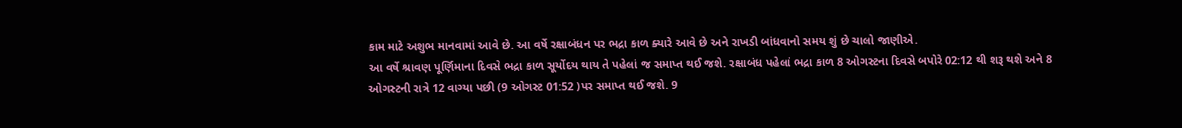કામ માટે અશુભ માનવામાં આવે છે. આ વર્ષે રક્ષાબંધન પર ભદ્રા કાળ ક્યારે આવે છે અને રાખડી બાંધવાનો સમય શું છે ચાલો જાણીએ.
આ વર્ષે શ્રાવણ પૂર્ણિમાના દિવસે ભદ્રા કાળ સૂર્યોદય થાય તે પહેલાં જ સમાપ્ત થઈ જશે. રક્ષાબંધ પહેલાં ભદ્રા કાળ 8 ઓગસ્ટના દિવસે બપોરે 02:12 થી શરૂ થશે અને 8 ઓગસ્ટની રાત્રે 12 વાગ્યા પછી (9 ઓગસ્ટ 01:52 )પર સમાપ્ત થઈ જશે. 9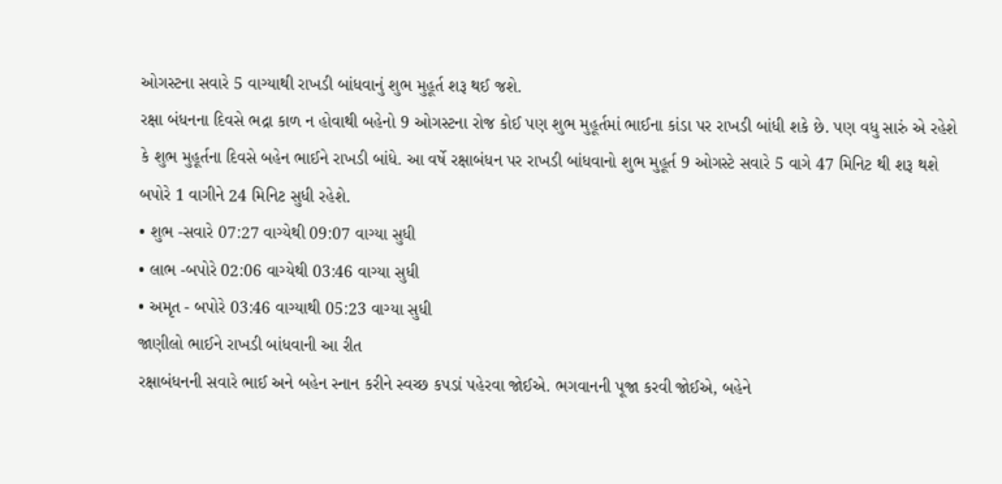ઓગસ્ટના સવારે 5 વાગ્યાથી રાખડી બાંધવાનું શુભ મુહૂર્ત શરૂ થઈ જશે.
રક્ષા બંધનના દિવસે ભદ્રા કાળ ન હોવાથી બહેનો 9 ઓગસ્ટના રોજ કોઈ પણ શુભ મુહૂર્તમાં ભાઈના કાંડા પર રાખડી બાંધી શકે છે. પણ વધુ સારું એ રહેશે કે શુભ મુહૂર્તના દિવસે બહેન ભાઈને રાખડી બાંધે. આ વર્ષે રક્ષાબંધન પર રાખડી બાંધવાનો શુભ મુહૂર્ત 9 ઓગસ્ટે સવારે 5 વાગે 47 મિનિટ થી શરૂ થશે બપોરે 1 વાગીને 24 મિનિટ સુધી રહેશે.
• શુભ -સવારે 07:27 વાગ્યેથી 09:07 વાગ્યા સુધી
• લાભ -બપોરે 02:06 વાગ્યેથી 03:46 વાગ્યા સુધી
• અમૃત - બપોરે 03:46 વાગ્યાથી 05:23 વાગ્યા સુધી
જાણીલો ભાઈને રાખડી બાંધવાની આ રીત
રક્ષાબંધનની સવારે ભાઈ અને બહેન સ્નાન કરીને સ્વચ્છ કપડાં પહેરવા જોઈએ. ભગવાનની પૂજા કરવી જોઈએ, બહેને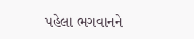પહેલા ભગવાનને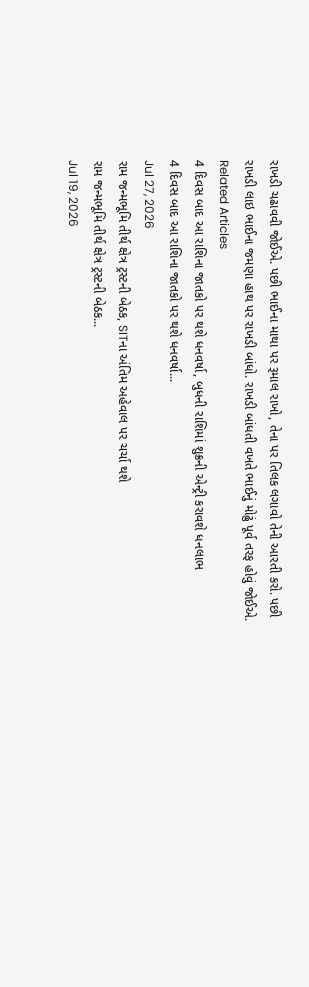રાખડી ચઢાવવી જોઈએ. પછી ભાઈના માથા પર રૂમાલ રાખો, તેના પર તિલક લગાવો તેની આરતી કરો. પછી રાખડી લાઇ ભાઈના જમણા હાથ પર રાખડી બાંધો. રાખડી બાંધતી વખતે ભાઈનું મોઢું પૂર્વ તરફ હોવું જોઈએ.
Related Articles
4 દિવસ બાદ આ રાશિના જાતકો પર થશે ધનવર્ષા, બુધની રાશિમાં શુક્રની એન્ટ્રી કરાવશે ધનલાભ
4 દિવસ બાદ આ રાશિના જાતકો પર થશે ધનવર્ષા...
Jul 27, 2026
રામ જન્મભૂમિ તીર્થ ક્ષેત્ર ટ્રસ્ટની બેઠક, SITના અંતિમ અહેવાલ પર ચર્ચા થશે
રામ જન્મભૂમિ તીર્થ ક્ષેત્ર ટ્રસ્ટની બેઠક...
Jul 19, 2026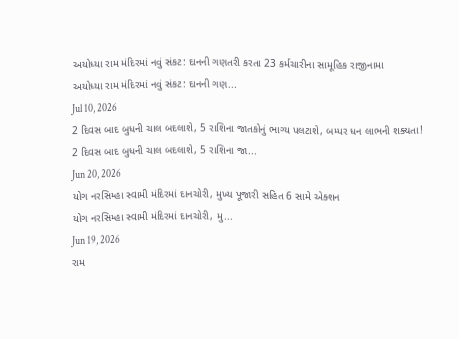અયોધ્યા રામ મંદિરમાં નવું સંકટ: દાનની ગણતરી કરતા 23 કર્મચારીના સામૂહિક રાજીનામા
અયોધ્યા રામ મંદિરમાં નવું સંકટ: દાનની ગણ...
Jul 10, 2026
2 દિવસ બાદ બુધની ચાલ બદલાશે, 5 રાશિના જાતકોનું ભાગ્ય પલટાશે, બમ્પર ધન લાભની શક્યતા!
2 દિવસ બાદ બુધની ચાલ બદલાશે, 5 રાશિના જા...
Jun 20, 2026
યોગ નરસિમ્હા સ્વામી મંદિરમાં દાનચોરી, મુખ્ય પૂજારી સહિત 6 સામે એક્શન
યોગ નરસિમ્હા સ્વામી મંદિરમાં દાનચોરી, મુ...
Jun 19, 2026
રામ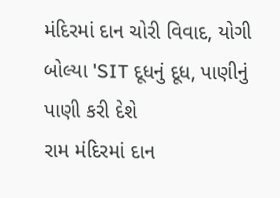મંદિરમાં દાન ચોરી વિવાદ, યોગી બોલ્યા 'SIT દૂધનું દૂધ, પાણીનું પાણી કરી દેશે
રામ મંદિરમાં દાન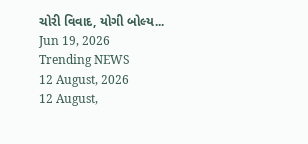ચોરી વિવાદ, યોગી બોલ્ય...
Jun 19, 2026
Trending NEWS
12 August, 2026
12 August,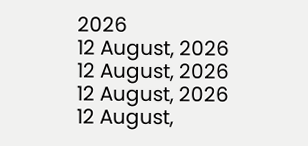2026
12 August, 2026
12 August, 2026
12 August, 2026
12 August,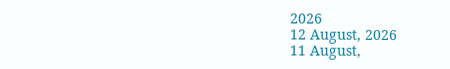2026
12 August, 2026
11 August,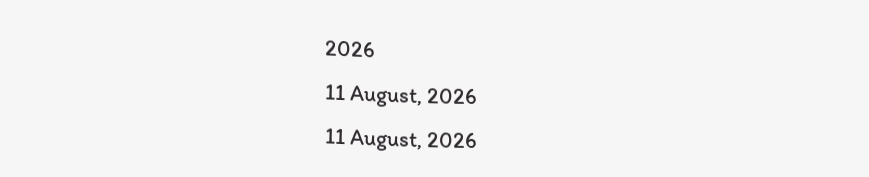2026
11 August, 2026
11 August, 2026